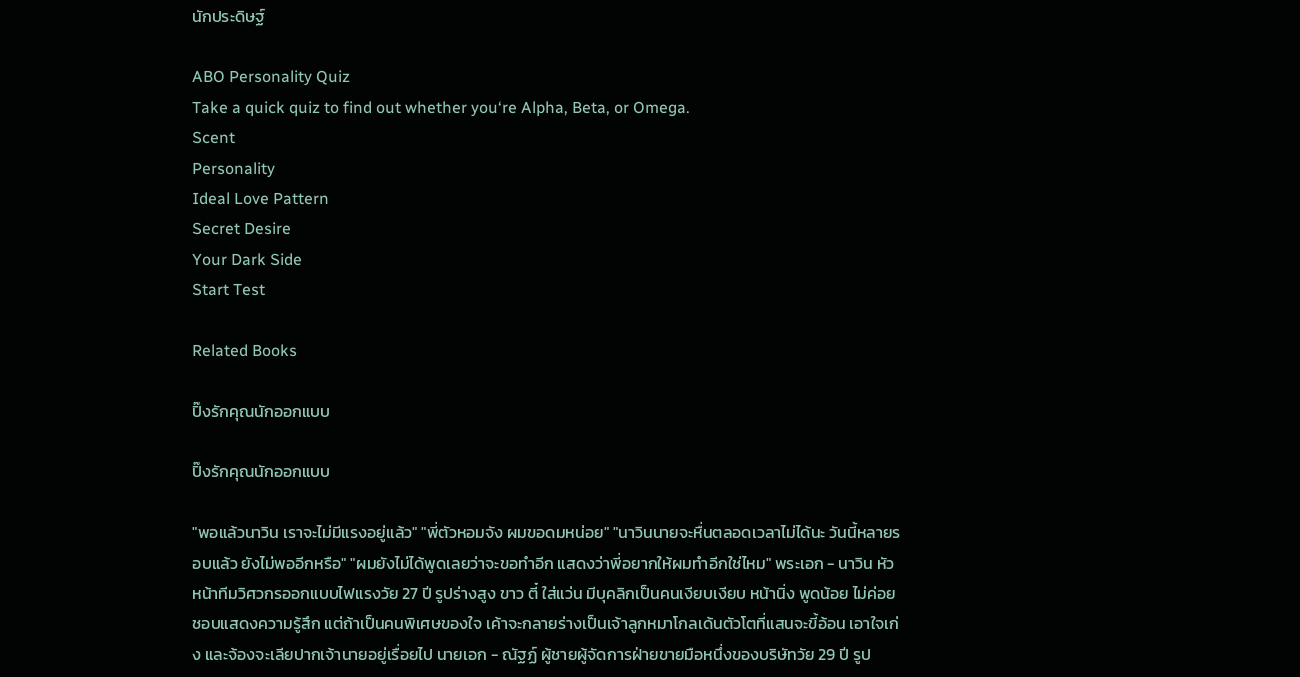นักประดิษฐ์

ABO Personality Quiz
Take a quick quiz to find out whether you‘re Alpha, Beta, or Omega.
Scent
Personality
Ideal Love Pattern
Secret Desire
Your Dark Side
Start Test

Related Books

ปิ๊งรักคุณนักออกแบบ

ปิ๊งรักคุณนักออกแบบ

"พอแล้วนาวิน เราจะไม่มีแรงอยู่แล้ว" "พี่ตัวหอมจัง ผมขอดมหน่อย" "นาวินนายจะหื่นตลอดเวลาไม่ได้นะ วันนี้หลายรอบแล้ว ยังไม่พออีกหรือ" "ผมยังไม่ได้พูดเลยว่าจะขอทำอีก แสดงว่าพี่อยากให้ผมทำอีกใช่ไหม" พระเอก - นาวิน หัวหน้าทีมวิศวกรออกแบบไฟแรงวัย 27 ปี รูปร่างสูง ขาว ตี๋ ใส่แว่น มีบุคลิกเป็นคนเงียบเงียบ หน้านิ่ง พูดน้อย ไม่ค่อยชอบแสดงความรู้สึก แต่ถ้าเป็นคนพิเศษของใจ เค้าจะกลายร่างเป็นเจ้าลูกหมาโกลเด้นตัวโตที่แสนจะขี้อ้อน เอาใจเก่ง และจ้องจะเลียปากเจ้านายอยู่เรื่อยไป นายเอก - ณัฐฏ์ ผู้ชายผู้จัดการฝ่ายขายมือหนึ่งของบริษัทวัย 29 ปี รูป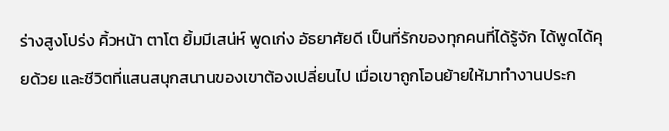ร่างสูงโปร่ง คิ้วหน้า ตาโต ยิ้มมีเสน่ห์ พูดเก่ง อัธยาศัยดี เป็นที่รักของทุกคนที่ได้รู้จัก ได้พูดได้คุยด้วย และชีวิตที่แสนสนุกสนานของเขาต้องเปลี่ยนไป เมื่อเขาถูกโอนย้ายให้มาทำงานประก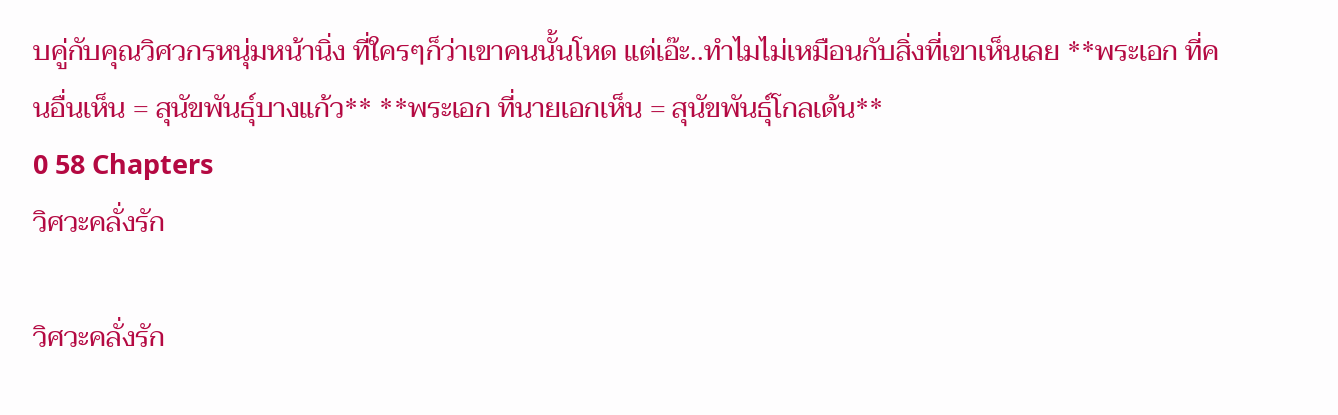บคู่กับคุณวิศวกรหนุ่มหน้านิ่ง ที่ใครๆก็ว่าเขาคนนั้นโหด แต่เอ๊ะ..ทำไมไม่เหมือนกับสิ่งที่เขาเห็นเลย **พระเอก ที่คนอื่นเห็น = สุนัขพันธุ์บางแก้ว** **พระเอก ที่นายเอกเห็น = สุนัขพันธุ์โกลเด้น**
0 58 Chapters
วิศวะคลั่งรัก

วิศวะคลั่งรัก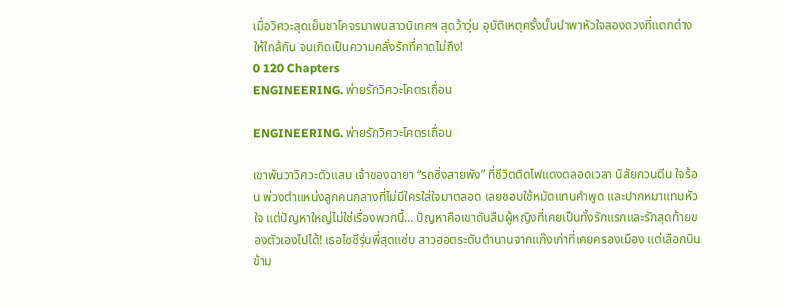เมื่อวิศวะสุดเย็นชาโคจรมาพบสาวนิเทศฯ สุดว้าวุ่น อุบัติเหตุครั้งนั้นนำพาหัวใจสองดวงที่แตกต่างให้ใกล้กัน จนเกิดเป็นความคลั่งรักที่คาดไม่ถึง!
0 120 Chapters
ENGINEERING. พ่ายรักวิศวะโคตรเถื่อน

ENGINEERING. พ่ายรักวิศวะโคตรเถื่อน

เขาพันวาวิศวะตัวแสบ เจ้าของฉายา “รถซิ่งสายพัง” ที่ชีวิตติดไฟแดงตลอดเวลา นิสัยกวนตีน ใจร้อน พ่วงตำแหน่งลูกคนกลางที่ไม่มีใครใส่ใจมาตลอด เลยชอบใช้หมัดแทนคำพูด และปากหมาแทนหัวใจ แต่ปัญหาใหญ่ไม่ใช่เรื่องพวกนี้... ปัญหาคือเขาดันลืมผู้หญิงที่เคยเป็นทั้งรักแรกและรักสุดท้ายของตัวเองไปได้! เธอไซซีรุ่นพี่สุดแซ่บ สาวฮอตระดับตำนานจากแก๊งเก่าที่เคยครองเมือง แต่เลือกบินข้าม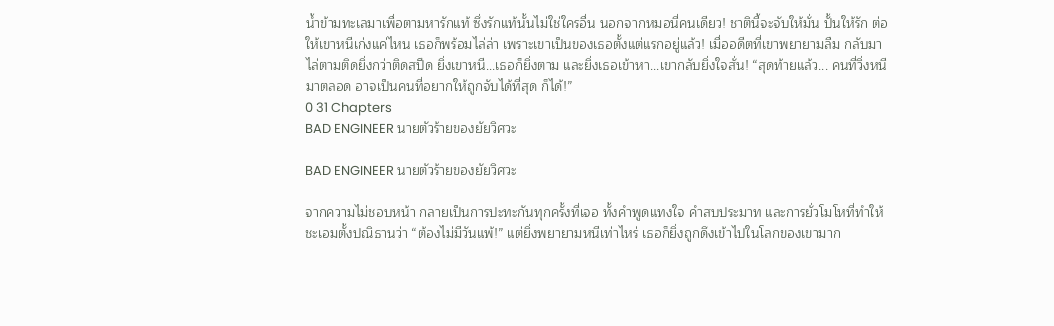น้ำข้ามทะเลมาเพื่อตามหารักแท้ ซึ่งรักแท้นั้นไม่ใช่ใครอื่น นอกจากหมอนี่คนเดียว! ชาตินี้จะจับให้มั่น ปั้นให้รัก ต่อให้เขาหนีเก่งแค่ไหน เธอก็พร้อมไล่ล่า เพราะเขาเป็นของเธอตั้งแต่แรกอยู่แล้ว! เมื่ออดีตที่เขาพยายามลืม กลับมาไล่ตามติดยิ่งกว่าติดสปีด ยิ่งเขาหนี...เธอก็ยิ่งตาม และยิ่งเธอเข้าหา...เขากลับยิ่งใจสั่น! “สุดท้ายแล้ว... คนที่วิ่งหนีมาตลอด อาจเป็นคนที่อยากให้ถูกจับได้ที่สุด ก็ได้!”
0 31 Chapters
BAD ENGINEER นายตัวร้ายของยัยวิศวะ

BAD ENGINEER นายตัวร้ายของยัยวิศวะ

จากความไม่ชอบหน้า กลายเป็นการปะทะกันทุกครั้งที่เจอ ทั้งคำพูดแทงใจ คำสบประมาท และการยั่วโมโหที่ทำให้ชะเอมตั้งปณิธานว่า “ต้องไม่มีวันแพ้!” แต่ยิ่งพยายามหนีเท่าไหร่ เธอก็ยิ่งถูกดึงเข้าไปในโลกของเขามาก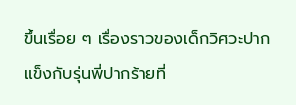ขึ้นเรื่อย ๆ เรื่องราวของเด็กวิศวะปากแข็งกับรุ่นพี่ปากร้ายที่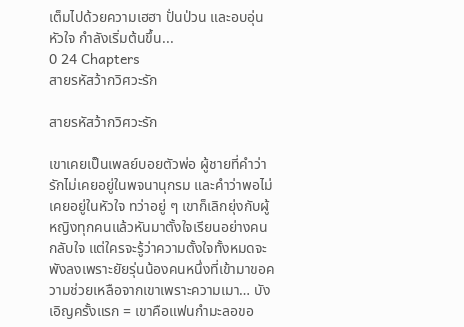เต็มไปด้วยความเฮฮา ปั่นป่วน และอบอุ่นหัวใจ กำลังเริ่มต้นขึ้น...
0 24 Chapters
สายรหัสว้ากวิศวะรัก

สายรหัสว้ากวิศวะรัก

เขาเคยเป็นเพลย์บอยตัวพ่อ ผู้ชายที่คำว่ารักไม่เคยอยู่ในพจนานุกรม และคำว่าพอไม่เคยอยู่ในหัวใจ ทว่าอยู่ ๆ เขาก็เลิกยุ่งกับผู้หญิงทุกคนแล้วหันมาตั้งใจเรียนอย่างคนกลับใจ แต่ใครจะรู้ว่าความตั้งใจทั้งหมดจะพังลงเพราะยัยรุ่นน้องคนหนึ่งที่เข้ามาขอความช่วยเหลือจากเขาเพราะความเมา… บังเอิญครั้งแรก = เขาคือแฟนกำมะลอขอ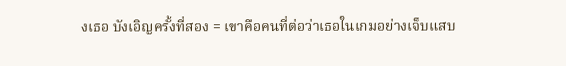งเธอ บังเอิญครั้งที่สอง = เขาคือคนที่ต่อว่าเธอในเกมอย่างเจ็บแสบ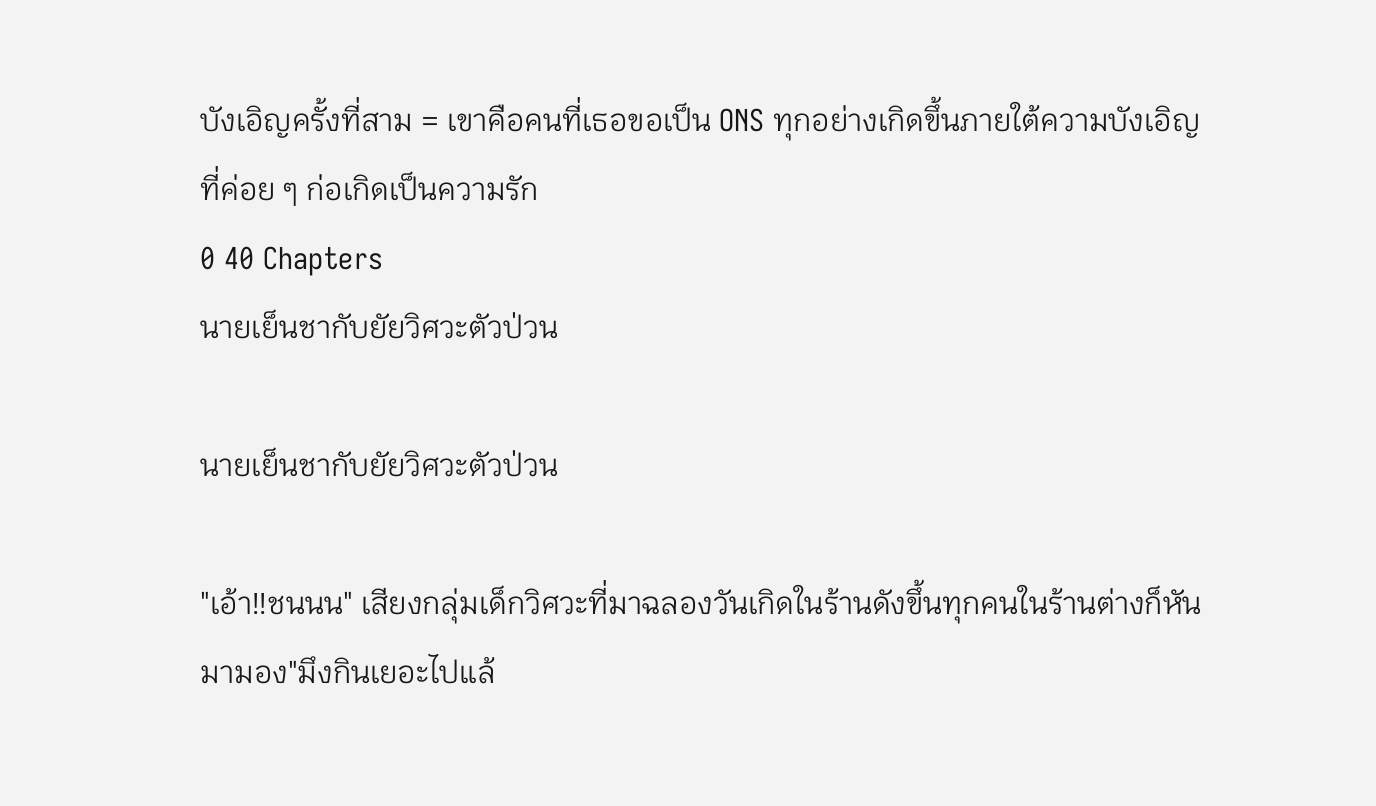บังเอิญครั้งที่สาม = เขาคือคนที่เธอขอเป็น ONS ทุกอย่างเกิดขึ้นภายใต้ความบังเอิญที่ค่อย ๆ ก่อเกิดเป็นความรัก
0 40 Chapters
นายเย็นชากับยัยวิศวะตัวป่วน

นายเย็นชากับยัยวิศวะตัวป่วน

"เอ้า!!ชนนน" เสียงกลุ่มเด็กวิศวะที่มาฉลองวันเกิดในร้านดังขึ้นทุกคนในร้านต่างก็หันมามอง"มึงกินเยอะไปแล้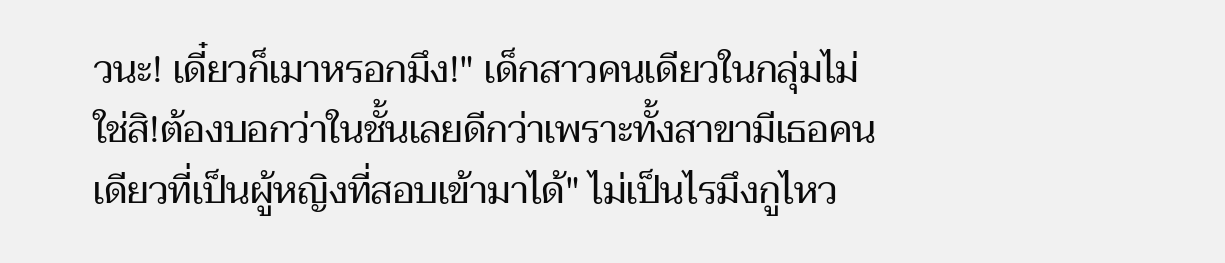วนะ! เดี๋ยวก็เมาหรอกมึง!" เด็กสาวคนเดียวในกลุ่มไม่ใช่สิ!ต้องบอกว่าในชั้นเลยดีกว่าเพราะทั้งสาขามีเธอคนเดียวที่เป็นผู้หญิงที่สอบเข้ามาได้" ไม่เป็นไรมึงกูไหว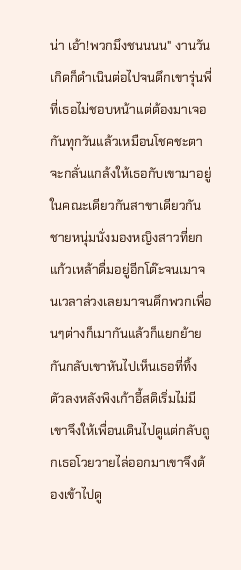น่า เอ้า!พวกมึงชนนนน" งานวันเกิดก็ดำเนินต่อไปจนดึกเขารุ่นพี่ที่เธอไม่ชอบหน้าแต่ต้องมาเจอกันทุกวันแล้วเหมือนโชคชะตาจะกลั่นแกล้งให้เธอกับเขามาอยู่ในคณะเดียวกันสาขาเดียวกันชายหนุ่มนั่งมองหญิงสาวที่ยกแก้วเหล้าดื่มอยู่อีกโต๊ะจนเมาจนเวลาล่วงเลยมาจนดึกพวกเพื่อนๆต่างก็เมากันแล้วก็แยกย้ายกันกลับเขาหันไปเห็นเธอที่ทิ้งตัวลงหลังพิงเก้าอี้สติเริ่มไม่มีเขาจึงให้เพื่อนเดินไปดูแต่กลับถูกเธอโวยวายไล่ออกมาเขาจึงต้องเข้าไปดู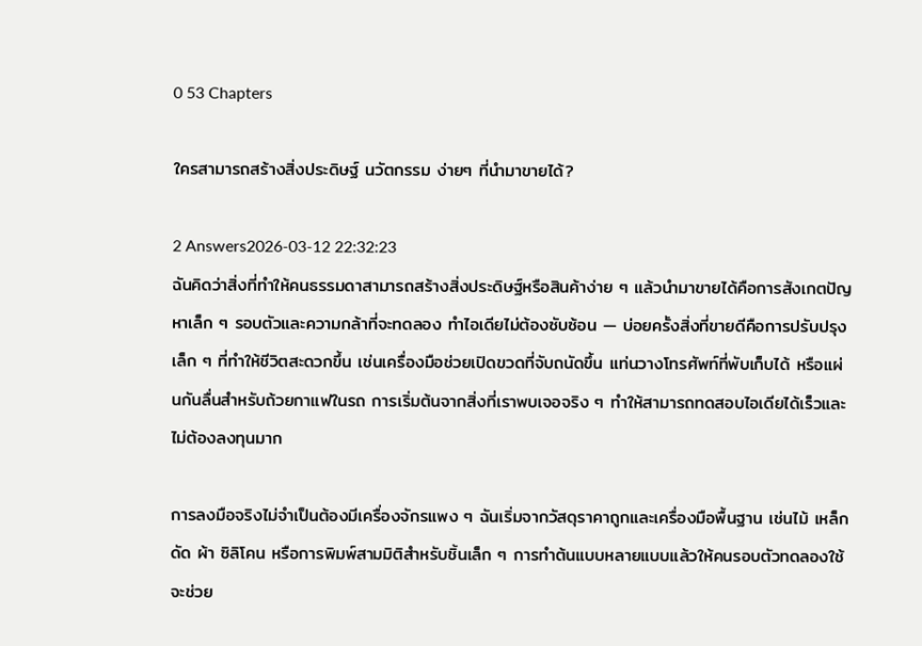0 53 Chapters

ใครสามารถสร้างสิ่งประดิษฐ์ นวัตกรรม ง่ายๆ ที่นำมาขายได้?

2 Answers2026-03-12 22:32:23
ฉันคิดว่าสิ่งที่ทำให้คนธรรมดาสามารถสร้างสิ่งประดิษฐ์หรือสินค้าง่าย ๆ แล้วนำมาขายได้คือการสังเกตปัญหาเล็ก ๆ รอบตัวและความกล้าที่จะทดลอง ทำไอเดียไม่ต้องซับซ้อน — บ่อยครั้งสิ่งที่ขายดีคือการปรับปรุงเล็ก ๆ ที่ทำให้ชีวิตสะดวกขึ้น เช่นเครื่องมือช่วยเปิดขวดที่จับถนัดขึ้น แท่นวางโทรศัพท์ที่พับเก็บได้ หรือแผ่นกันลื่นสำหรับถ้วยกาแฟในรถ การเริ่มต้นจากสิ่งที่เราพบเจอจริง ๆ ทำให้สามารถทดสอบไอเดียได้เร็วและไม่ต้องลงทุนมาก

การลงมือจริงไม่จำเป็นต้องมีเครื่องจักรแพง ๆ ฉันเริ่มจากวัสดุราคาถูกและเครื่องมือพื้นฐาน เช่นไม้ เหล็กดัด ผ้า ซิลิโคน หรือการพิมพ์สามมิติสำหรับชิ้นเล็ก ๆ การทำต้นแบบหลายแบบแล้วให้คนรอบตัวทดลองใช้จะช่วย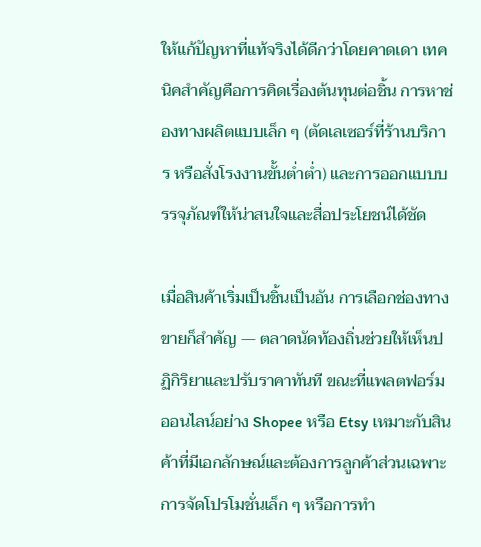ให้แก้ปัญหาที่แท้จริงได้ดีกว่าโดยคาดเดา เทคนิคสำคัญคือการคิดเรื่องต้นทุนต่อชิ้น การหาช่องทางผลิตแบบเล็ก ๆ (ตัดเลเซอร์ที่ร้านบริการ หรือสั่งโรงงานขั้นต่ำต่ำ) และการออกแบบบรรจุภัณฑ์ให้น่าสนใจและสื่อประโยชน์ได้ชัด

เมื่อสินค้าเริ่มเป็นชิ้นเป็นอัน การเลือกช่องทางขายก็สำคัญ — ตลาดนัดท้องถิ่นช่วยให้เห็นปฏิกิริยาและปรับราคาทันที ขณะที่แพลตฟอร์มออนไลน์อย่าง Shopee หรือ Etsy เหมาะกับสินค้าที่มีเอกลักษณ์และต้องการลูกค้าส่วนเฉพาะ การจัดโปรโมชั่นเล็ก ๆ หรือการทำ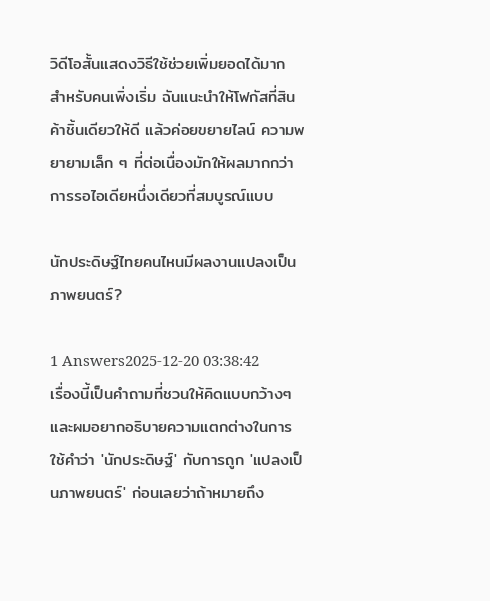วิดีโอสั้นแสดงวิธีใช้ช่วยเพิ่มยอดได้มาก สำหรับคนเพิ่งเริ่ม ฉันแนะนำให้โฟกัสที่สินค้าชิ้นเดียวให้ดี แล้วค่อยขยายไลน์ ความพยายามเล็ก ๆ ที่ต่อเนื่องมักให้ผลมากกว่าการรอไอเดียหนึ่งเดียวที่สมบูรณ์แบบ

นักประดิษฐ์ไทยคนไหนมีผลงานแปลงเป็นภาพยนตร์?

1 Answers2025-12-20 03:38:42
เรื่องนี้เป็นคำถามที่ชวนให้คิดแบบกว้างๆ และผมอยากอธิบายความแตกต่างในการใช้คำว่า 'นักประดิษฐ์' กับการถูก 'แปลงเป็นภาพยนตร์' ก่อนเลยว่าถ้าหมายถึง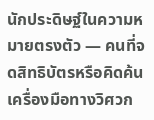นักประดิษฐ์ในความหมายตรงตัว — คนที่จดสิทธิบัตรหรือคิดค้นเครื่องมือทางวิศวก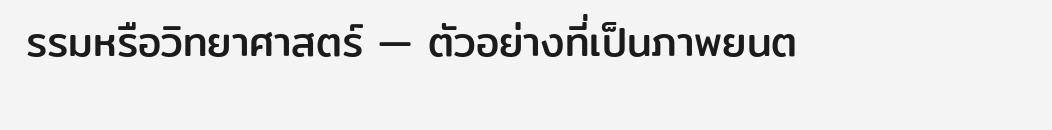รรมหรือวิทยาศาสตร์ — ตัวอย่างที่เป็นภาพยนต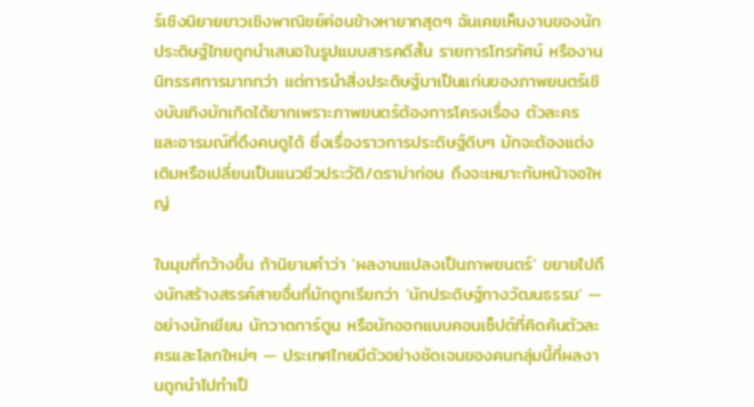ร์เชิงนิยายยาวเชิงพาณิชย์ค่อนข้างหายากสุดๆ ฉันเคยเห็นงานของนักประดิษฐ์ไทยถูกนำเสนอในรูปแบบสารคดีสั้น รายการโทรทัศน์ หรืองานนิทรรศการมากกว่า แต่การนำสิ่งประดิษฐ์มาเป็นแก่นของภาพยนตร์เชิงบันเทิงมักเกิดได้ยากเพราะภาพยนตร์ต้องการโครงเรื่อง ตัวละคร และอารมณ์ที่ดึงคนดูได้ ซึ่งเรื่องราวการประดิษฐ์ดิบๆ มักจะต้องแต่งเติมหรือเปลี่ยนเป็นแนวชีวประวัติ/ดราม่าก่อน ถึงจะเหมาะกับหน้าจอใหญ่

ในมุมที่กว้างขึ้น ถ้านิยามคำว่า 'ผลงานแปลงเป็นภาพยนตร์' ขยายไปถึงนักสร้างสรรค์สายอื่นที่มักถูกเรียกว่า 'นักประดิษฐ์ทางวัฒนธรรม' — อย่างนักเขียน นักวาดการ์ตูน หรือนักออกแบบคอนเซ็ปต์ที่คิดค้นตัวละครและโลกใหม่ๆ — ประเทศไทยมีตัวอย่างชัดเจนของคนกลุ่มนี้ที่ผลงานถูกนำไปทำเป็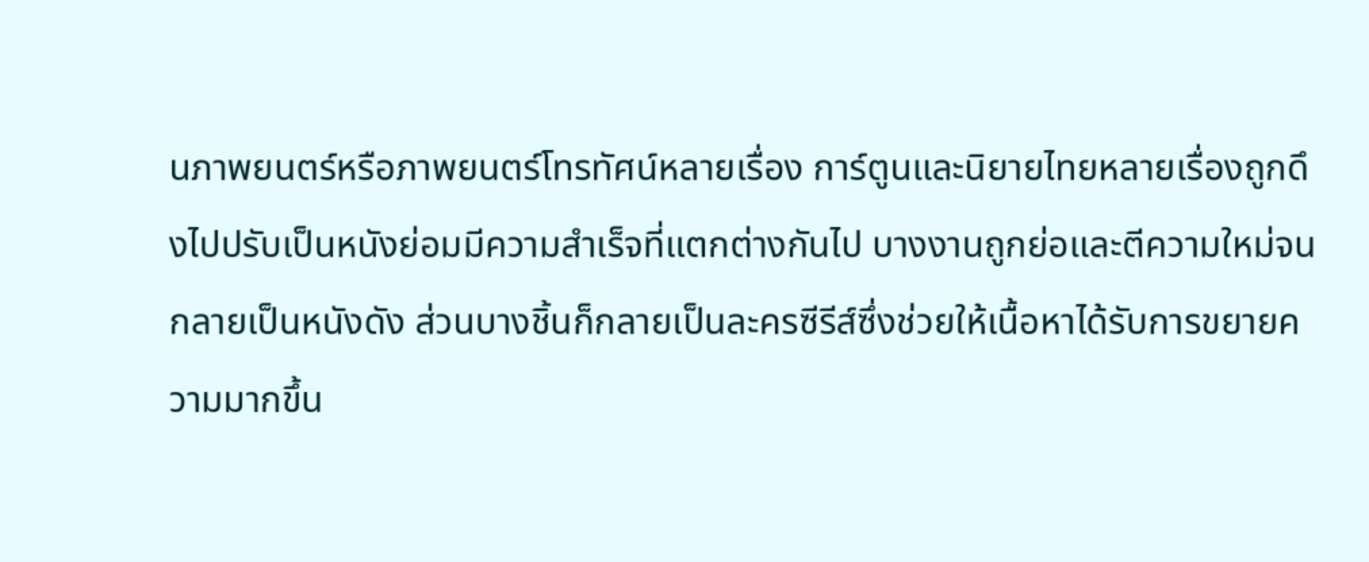นภาพยนตร์หรือภาพยนตร์โทรทัศน์หลายเรื่อง การ์ตูนและนิยายไทยหลายเรื่องถูกดึงไปปรับเป็นหนังย่อมมีความสำเร็จที่แตกต่างกันไป บางงานถูกย่อและตีความใหม่จนกลายเป็นหนังดัง ส่วนบางชิ้นก็กลายเป็นละครซีรีส์ซึ่งช่วยให้เนื้อหาได้รับการขยายความมากขึ้น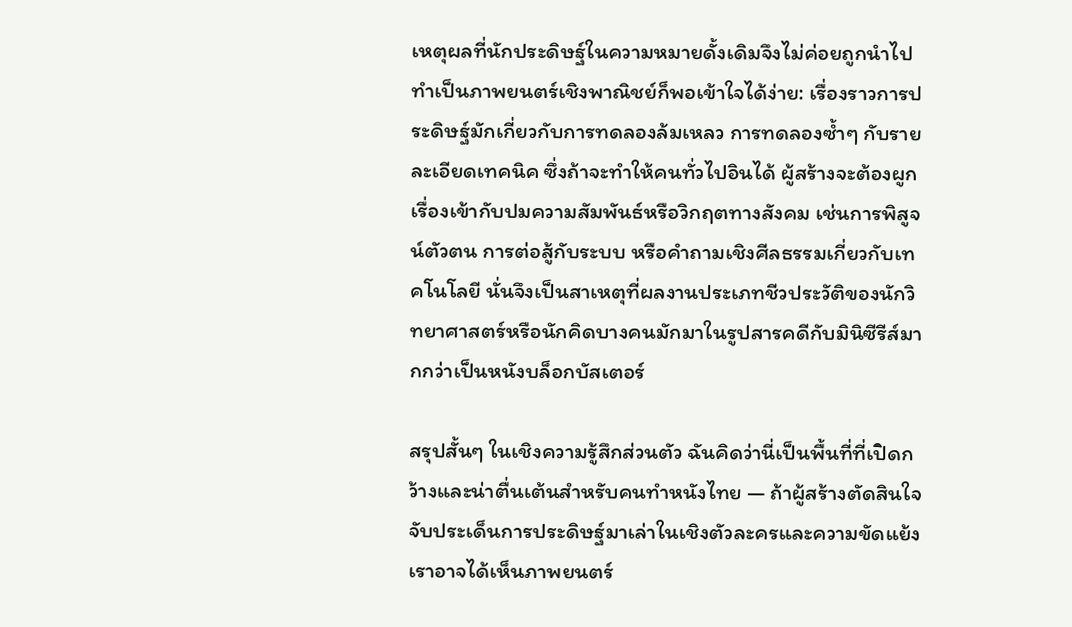เหตุผลที่นักประดิษฐ์ในความหมายดั้งเดิมจึงไม่ค่อยถูกนำไปทำเป็นภาพยนตร์เชิงพาณิชย์ก็พอเข้าใจได้ง่าย: เรื่องราวการประดิษฐ์มักเกี่ยวกับการทดลองล้มเหลว การทดลองซ้ำๆ กับรายละเอียดเทคนิค ซึ่งถ้าจะทำให้คนทั่วไปอินได้ ผู้สร้างจะต้องผูกเรื่องเข้ากับปมความสัมพันธ์หรือวิกฤตทางสังคม เช่นการพิสูจน์ตัวตน การต่อสู้กับระบบ หรือคำถามเชิงศีลธรรมเกี่ยวกับเทคโนโลยี นั่นจึงเป็นสาเหตุที่ผลงานประเภทชีวประวัติของนักวิทยาศาสตร์หรือนักคิดบางคนมักมาในรูปสารคดีกับมินิซีรีส์มากกว่าเป็นหนังบล็อกบัสเตอร์

สรุปสั้นๆ ในเชิงความรู้สึกส่วนตัว ฉันคิดว่านี่เป็นพื้นที่ที่เปิดกว้างและน่าตื่นเต้นสำหรับคนทำหนังไทย — ถ้าผู้สร้างตัดสินใจจับประเด็นการประดิษฐ์มาเล่าในเชิงตัวละครและความขัดแย้ง เราอาจได้เห็นภาพยนตร์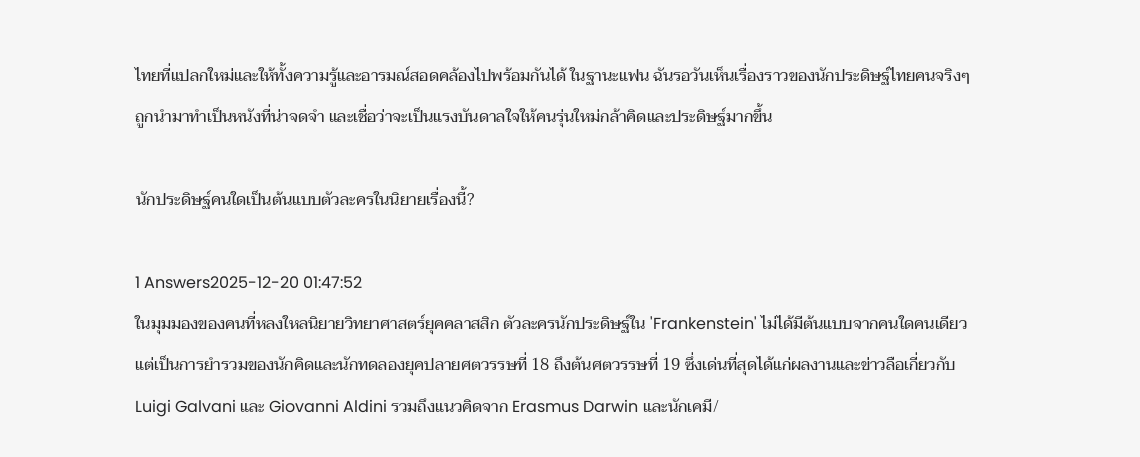ไทยที่แปลกใหม่และให้ทั้งความรู้และอารมณ์สอดคล้องไปพร้อมกันได้ ในฐานะแฟน ฉันรอวันเห็นเรื่องราวของนักประดิษฐ์ไทยคนจริงๆ ถูกนำมาทำเป็นหนังที่น่าจดจำ และเชื่อว่าจะเป็นแรงบันดาลใจให้คนรุ่นใหม่กล้าคิดและประดิษฐ์มากขึ้น

นักประดิษฐ์คนใดเป็นต้นแบบตัวละครในนิยายเรื่องนี้?

1 Answers2025-12-20 01:47:52
ในมุมมองของคนที่หลงใหลนิยายวิทยาศาสตร์ยุคคลาสสิก ตัวละครนักประดิษฐ์ใน 'Frankenstein' ไม่ได้มีต้นแบบจากคนใดคนเดียว แต่เป็นการยำรวมของนักคิดและนักทดลองยุคปลายศตวรรษที่ 18 ถึงต้นศตวรรษที่ 19 ซึ่งเด่นที่สุดได้แก่ผลงานและข่าวลือเกี่ยวกับ Luigi Galvani และ Giovanni Aldini รวมถึงแนวคิดจาก Erasmus Darwin และนักเคมี/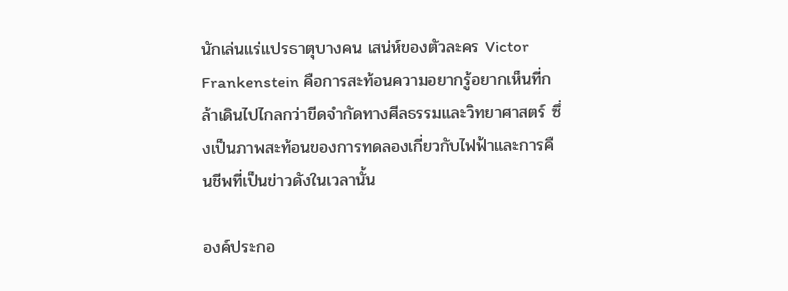นักเล่นแร่แปรธาตุบางคน เสน่ห์ของตัวละคร Victor Frankenstein คือการสะท้อนความอยากรู้อยากเห็นที่กล้าเดินไปไกลกว่าขีดจำกัดทางศีลธรรมและวิทยาศาสตร์ ซึ่งเป็นภาพสะท้อนของการทดลองเกี่ยวกับไฟฟ้าและการคืนชีพที่เป็นข่าวดังในเวลานั้น

องค์ประกอ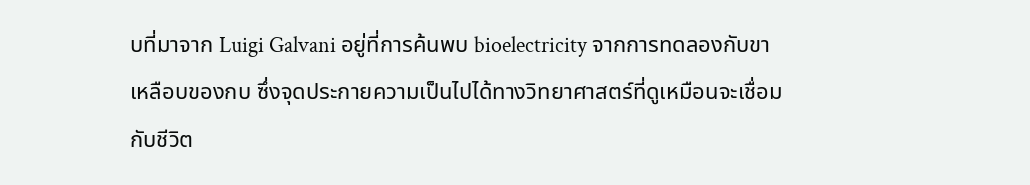บที่มาจาก Luigi Galvani อยู่ที่การค้นพบ bioelectricity จากการทดลองกับขาเหลือบของกบ ซึ่งจุดประกายความเป็นไปได้ทางวิทยาศาสตร์ที่ดูเหมือนจะเชื่อมกับชีวิต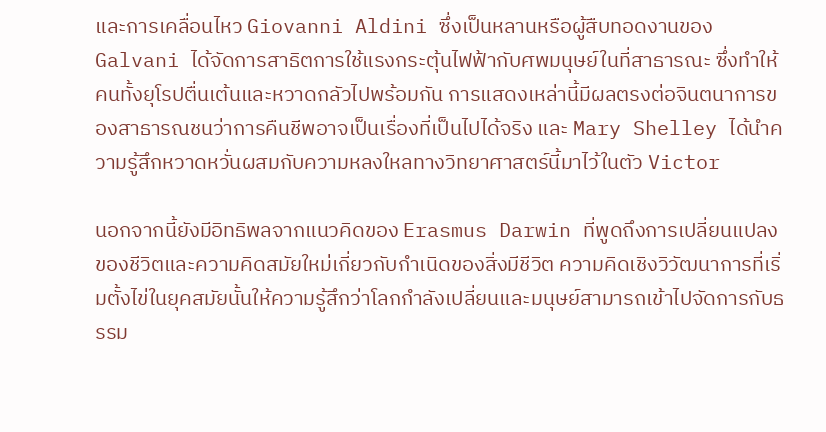และการเคลื่อนไหว Giovanni Aldini ซึ่งเป็นหลานหรือผู้สืบทอดงานของ Galvani ได้จัดการสาธิตการใช้แรงกระตุ้นไฟฟ้ากับศพมนุษย์ในที่สาธารณะ ซึ่งทำให้คนทั้งยุโรปตื่นเต้นและหวาดกลัวไปพร้อมกัน การแสดงเหล่านี้มีผลตรงต่อจินตนาการของสาธารณชนว่าการคืนชีพอาจเป็นเรื่องที่เป็นไปได้จริง และ Mary Shelley ได้นำความรู้สึกหวาดหวั่นผสมกับความหลงใหลทางวิทยาศาสตร์นี้มาไว้ในตัว Victor

นอกจากนี้ยังมีอิทธิพลจากแนวคิดของ Erasmus Darwin ที่พูดถึงการเปลี่ยนแปลงของชีวิตและความคิดสมัยใหม่เกี่ยวกับกำเนิดของสิ่งมีชีวิต ความคิดเชิงวิวัฒนาการที่เริ่มตั้งไข่ในยุคสมัยนั้นให้ความรู้สึกว่าโลกกำลังเปลี่ยนและมนุษย์สามารถเข้าไปจัดการกับธรรม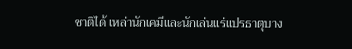ชาติได้ เหล่านักเคมีและนักเล่นแร่แปรธาตุบาง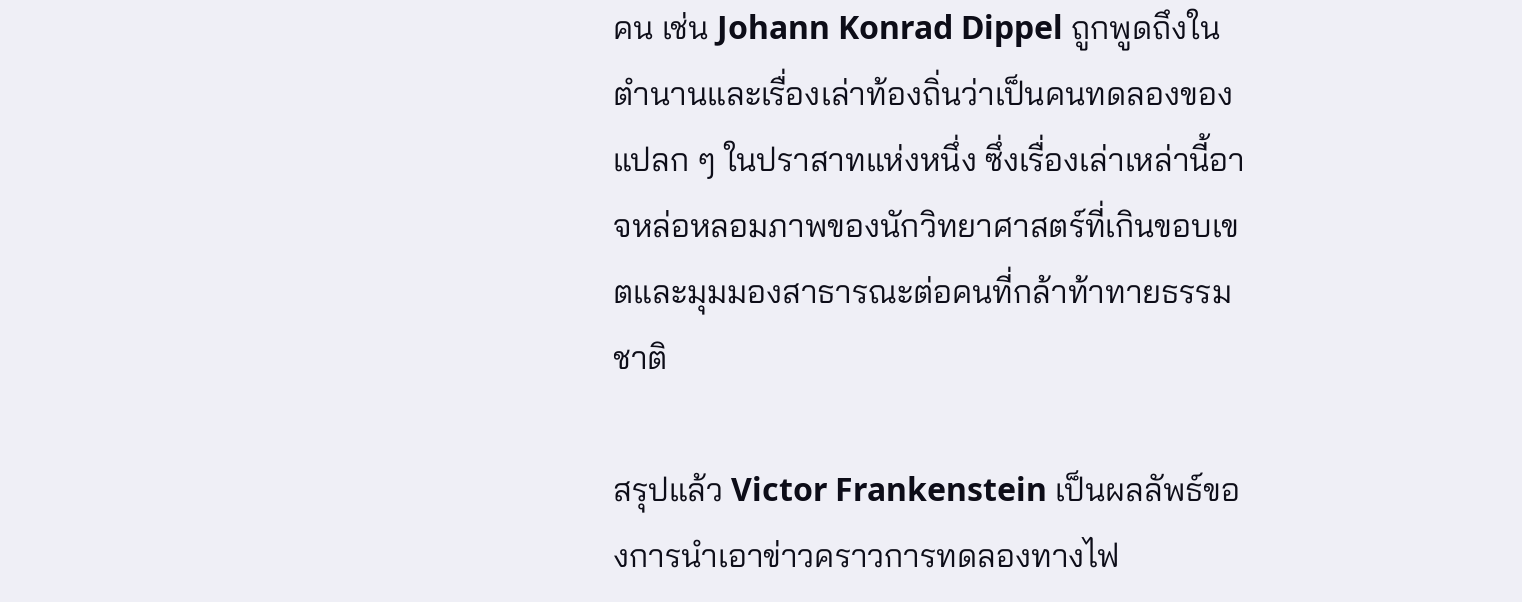คน เช่น Johann Konrad Dippel ถูกพูดถึงในตำนานและเรื่องเล่าท้องถิ่นว่าเป็นคนทดลองของแปลก ๆ ในปราสาทแห่งหนึ่ง ซึ่งเรื่องเล่าเหล่านี้อาจหล่อหลอมภาพของนักวิทยาศาสตร์ที่เกินขอบเขตและมุมมองสาธารณะต่อคนที่กล้าท้าทายธรรมชาติ

สรุปแล้ว Victor Frankenstein เป็นผลลัพธ์ของการนำเอาข่าวคราวการทดลองทางไฟ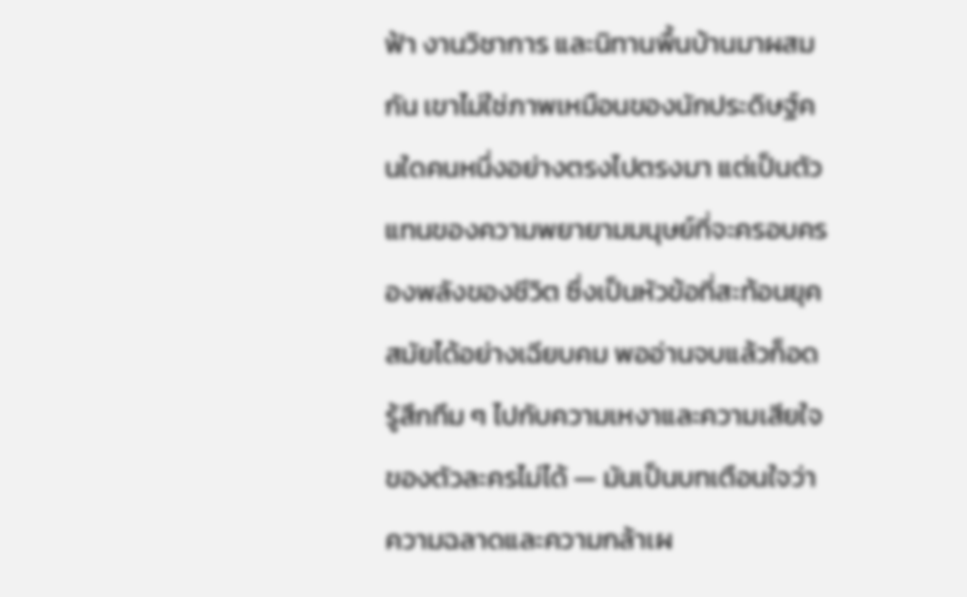ฟ้า งานวิชาการ และนิทานพื้นบ้านมาผสมกัน เขาไม่ใช่ภาพเหมือนของนักประดิษฐ์คนใดคนหนึ่งอย่างตรงไปตรงมา แต่เป็นตัวแทนของความพยายามมนุษย์ที่จะครอบครองพลังของชีวิต ซึ่งเป็นหัวข้อที่สะท้อนยุคสมัยได้อย่างเฉียบคม พออ่านจบแล้วก็อดรู้สึกทึม ๆ ไปกับความเหงาและความเสียใจของตัวละครไม่ได้ — มันเป็นบทเตือนใจว่าความฉลาดและความกล้าเผ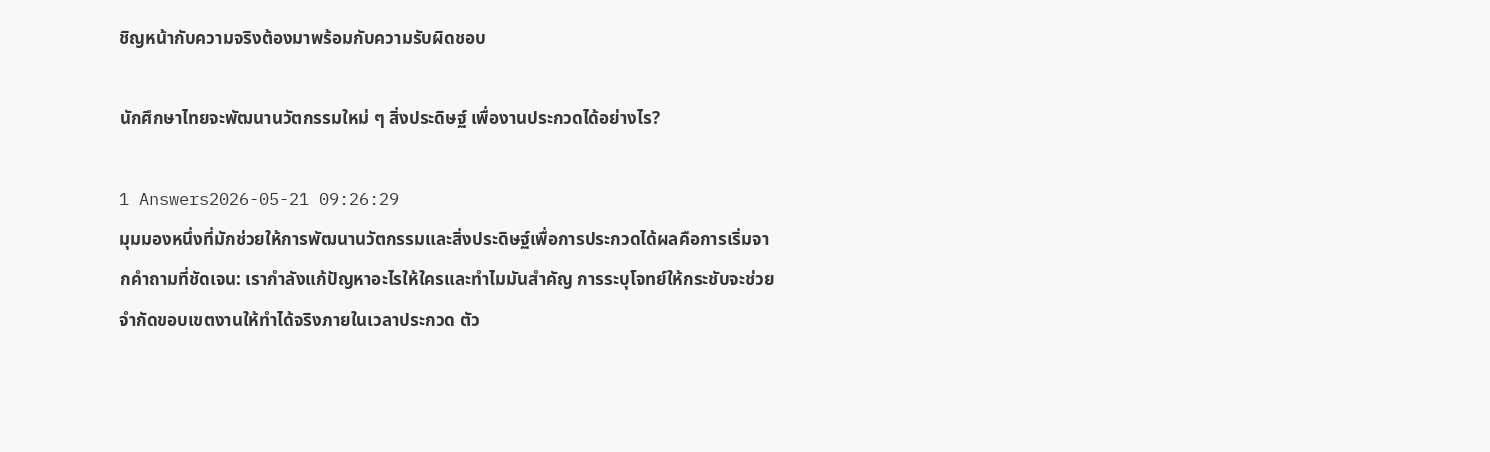ชิญหน้ากับความจริงต้องมาพร้อมกับความรับผิดชอบ

นักศึกษาไทยจะพัฒนานวัตกรรมใหม่ ๆ สิ่งประดิษฐ์ เพื่องานประกวดได้อย่างไร?

1 Answers2026-05-21 09:26:29
มุมมองหนึ่งที่มักช่วยให้การพัฒนานวัตกรรมและสิ่งประดิษฐ์เพื่อการประกวดได้ผลคือการเริ่มจากคำถามที่ชัดเจน: เรากำลังแก้ปัญหาอะไรให้ใครและทำไมมันสำคัญ การระบุโจทย์ให้กระชับจะช่วยจำกัดขอบเขตงานให้ทำได้จริงภายในเวลาประกวด ตัว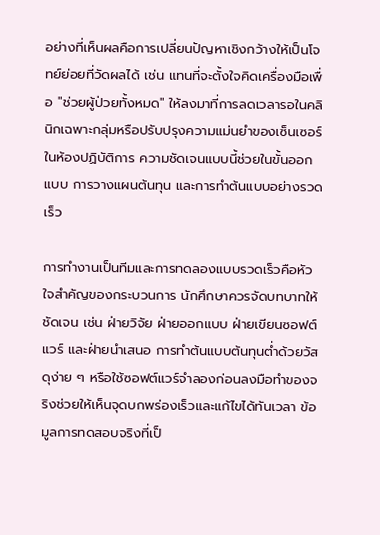อย่างที่เห็นผลคือการเปลี่ยนปัญหาเชิงกว้างให้เป็นโจทย์ย่อยที่วัดผลได้ เช่น แทนที่จะตั้งใจคิดเครื่องมือเพื่อ "ช่วยผู้ป่วยทั้งหมด" ให้ลงมาที่การลดเวลารอในคลินิกเฉพาะกลุ่มหรือปรับปรุงความแม่นยำของเซ็นเซอร์ในห้องปฏิบัติการ ความชัดเจนแบบนี้ช่วยในขั้นออกแบบ การวางแผนต้นทุน และการทำต้นแบบอย่างรวดเร็ว

การทำงานเป็นทีมและการทดลองแบบรวดเร็วคือหัวใจสำคัญของกระบวนการ นักศึกษาควรจัดบทบาทให้ชัดเจน เช่น ฝ่ายวิจัย ฝ่ายออกแบบ ฝ่ายเขียนซอฟต์แวร์ และฝ่ายนำเสนอ การทำต้นแบบต้นทุนต่ำด้วยวัสดุง่าย ๆ หรือใช้ซอฟต์แวร์จำลองก่อนลงมือทำของจริงช่วยให้เห็นจุดบกพร่องเร็วและแก้ไขได้ทันเวลา ข้อมูลการทดสอบจริงที่เป็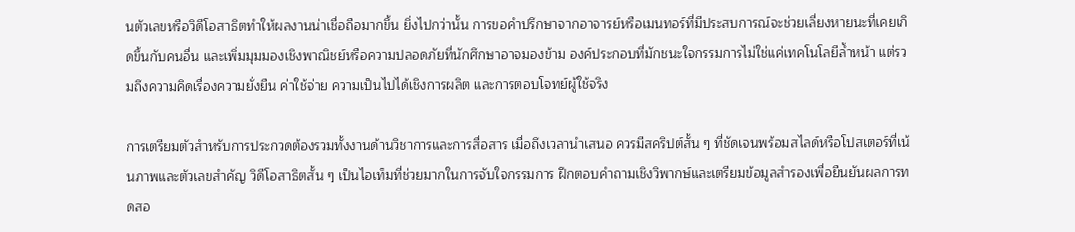นตัวเลขหรือวิดีโอสาธิตทำให้ผลงานน่าเชื่อถือมากขึ้น ยิ่งไปกว่านั้น การขอคำปรึกษาจากอาจารย์หรือเมนทอร์ที่มีประสบการณ์จะช่วยเลี่ยงหายนะที่เคยเกิดขึ้นกับคนอื่น และเพิ่มมุมมองเชิงพาณิชย์หรือความปลอดภัยที่นักศึกษาอาจมองข้าม องค์ประกอบที่มักชนะใจกรรมการไม่ใช่แค่เทคโนโลยีล้ำหน้า แต่รวมถึงความคิดเรื่องความยั่งยืน ค่าใช้จ่าย ความเป็นไปได้เชิงการผลิต และการตอบโจทย์ผู้ใช้จริง

การเตรียมตัวสำหรับการประกวดต้องรวมทั้งงานด้านวิชาการและการสื่อสาร เมื่อถึงเวลานำเสนอ ควรมีสคริปต์สั้น ๆ ที่ชัดเจนพร้อมสไลด์หรือโปสเตอร์ที่เน้นภาพและตัวเลขสำคัญ วิดีโอสาธิตสั้น ๆ เป็นไอเท็มที่ช่วยมากในการจับใจกรรมการ ฝึกตอบคำถามเชิงวิพากษ์และเตรียมข้อมูลสำรองเพื่อยืนยันผลการทดสอ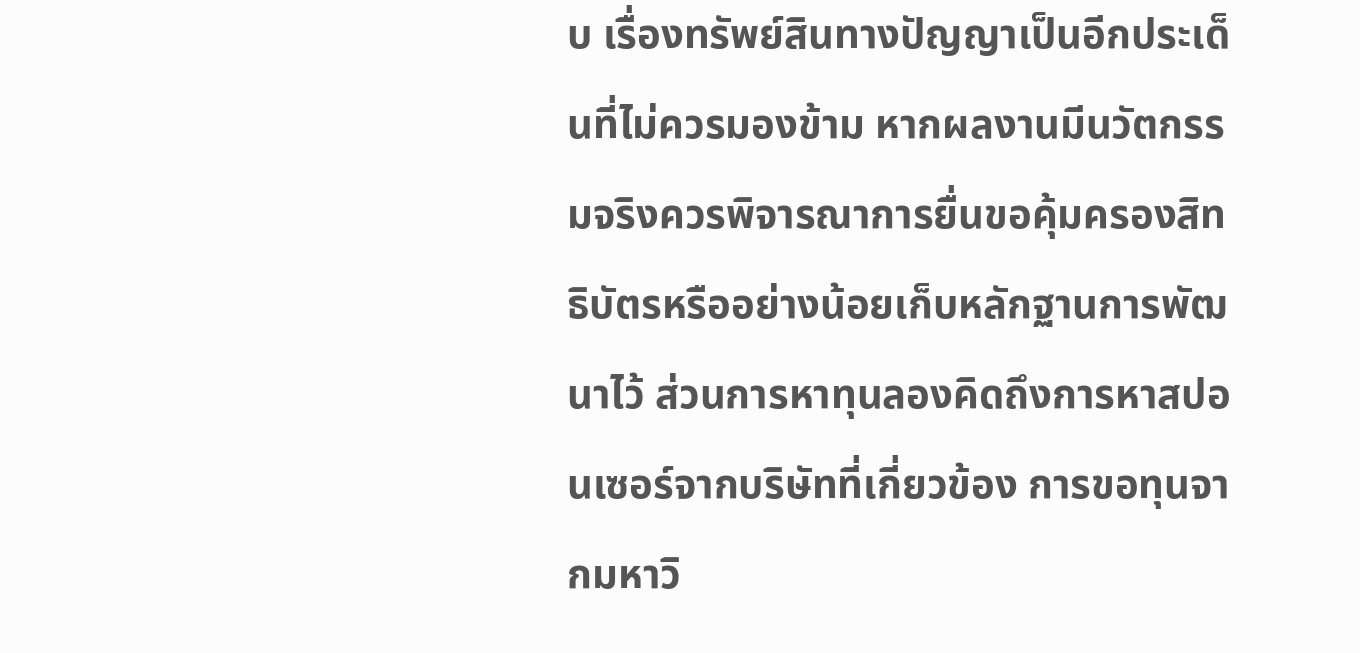บ เรื่องทรัพย์สินทางปัญญาเป็นอีกประเด็นที่ไม่ควรมองข้าม หากผลงานมีนวัตกรรมจริงควรพิจารณาการยื่นขอคุ้มครองสิทธิบัตรหรืออย่างน้อยเก็บหลักฐานการพัฒนาไว้ ส่วนการหาทุนลองคิดถึงการหาสปอนเซอร์จากบริษัทที่เกี่ยวข้อง การขอทุนจากมหาวิ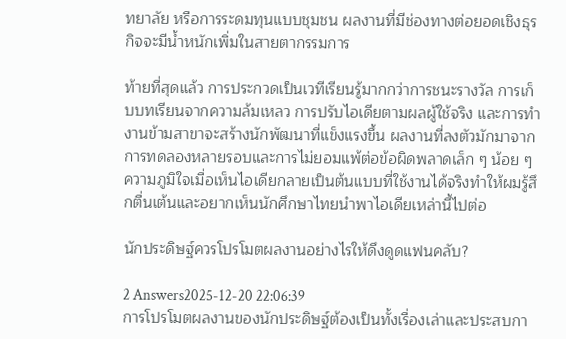ทยาลัย หรือการระดมทุนแบบชุมชน ผลงานที่มีช่องทางต่อยอดเชิงธุรกิจจะมีน้ำหนักเพิ่มในสายตากรรมการ

ท้ายที่สุดแล้ว การประกวดเป็นเวทีเรียนรู้มากกว่าการชนะรางวัล การเก็บบทเรียนจากความล้มเหลว การปรับไอเดียตามผลผู้ใช้จริง และการทำงานข้ามสาขาจะสร้างนักพัฒนาที่แข็งแรงขึ้น ผลงานที่ลงตัวมักมาจากการทดลองหลายรอบและการไม่ยอมแพ้ต่อข้อผิดพลาดเล็ก ๆ น้อย ๆ ความภูมิใจเมื่อเห็นไอเดียกลายเป็นต้นแบบที่ใช้งานได้จริงทำให้ผมรู้สึกตื่นเต้นและอยากเห็นนักศึกษาไทยนำพาไอเดียเหล่านี้ไปต่อ

นักประดิษฐ์ควรโปรโมตผลงานอย่างไรให้ดึงดูดแฟนคลับ?

2 Answers2025-12-20 22:06:39
การโปรโมตผลงานของนักประดิษฐ์ต้องเป็นทั้งเรื่องเล่าและประสบกา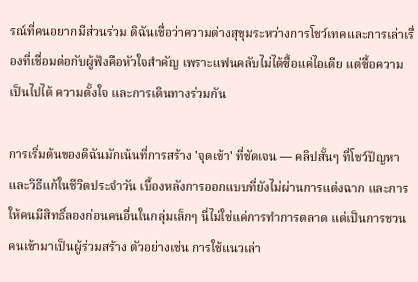รณ์ที่คนอยากมีส่วนร่วม ดิฉันเชื่อว่าความต่างสุขุมระหว่างการโชว์เทคและการเล่าเรื่องที่เชื่อมต่อกับผู้ฟังคือหัวใจสำคัญ เพราะแฟนคลับไม่ได้ซื้อแค่ไอเดีย แต่ซื้อความเป็นไปได้ ความตั้งใจ และการเดินทางร่วมกัน

การเริ่มต้นของดิฉันมักเน้นที่การสร้าง 'จุดเข้า' ที่ชัดเจน — คลิปสั้นๆ ที่โชว์ปัญหาและวิธีแก้ในชีวิตประจำวัน เบื้องหลังการออกแบบที่ยังไม่ผ่านการแต่งฉาก และการให้คนมีสิทธิ์ลองก่อนคนอื่นในกลุ่มเล็กๆ นี่ไม่ใช่แค่การทำการตลาด แต่เป็นการชวนคนเข้ามาเป็นผู้ร่วมสร้าง ตัวอย่างเช่น การใช้แนวเล่า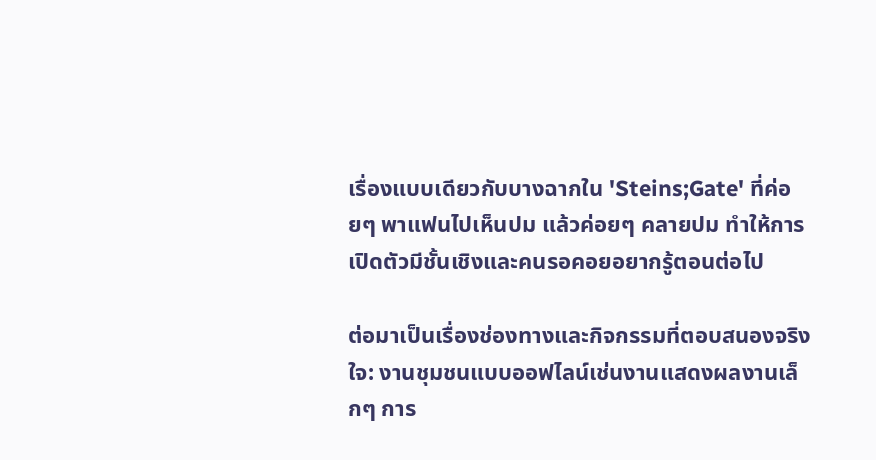เรื่องแบบเดียวกับบางฉากใน 'Steins;Gate' ที่ค่อยๆ พาแฟนไปเห็นปม แล้วค่อยๆ คลายปม ทำให้การเปิดตัวมีชั้นเชิงและคนรอคอยอยากรู้ตอนต่อไป

ต่อมาเป็นเรื่องช่องทางและกิจกรรมที่ตอบสนองจริงใจ: งานชุมชนแบบออฟไลน์เช่นงานแสดงผลงานเล็กๆ การ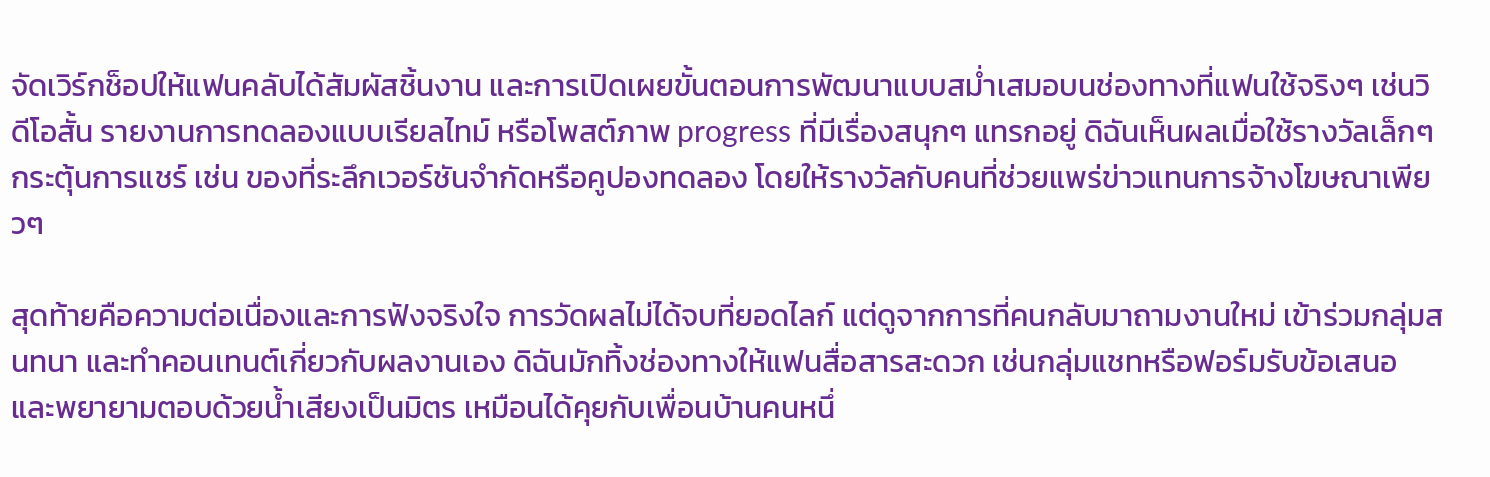จัดเวิร์กช็อปให้แฟนคลับได้สัมผัสชิ้นงาน และการเปิดเผยขั้นตอนการพัฒนาแบบสม่ำเสมอบนช่องทางที่แฟนใช้จริงๆ เช่นวิดีโอสั้น รายงานการทดลองแบบเรียลไทม์ หรือโพสต์ภาพ progress ที่มีเรื่องสนุกๆ แทรกอยู่ ดิฉันเห็นผลเมื่อใช้รางวัลเล็กๆ กระตุ้นการแชร์ เช่น ของที่ระลึกเวอร์ชันจำกัดหรือคูปองทดลอง โดยให้รางวัลกับคนที่ช่วยแพร่ข่าวแทนการจ้างโฆษณาเพียวๆ

สุดท้ายคือความต่อเนื่องและการฟังจริงใจ การวัดผลไม่ได้จบที่ยอดไลก์ แต่ดูจากการที่คนกลับมาถามงานใหม่ เข้าร่วมกลุ่มสนทนา และทำคอนเทนต์เกี่ยวกับผลงานเอง ดิฉันมักทิ้งช่องทางให้แฟนสื่อสารสะดวก เช่นกลุ่มแชทหรือฟอร์มรับข้อเสนอ และพยายามตอบด้วยน้ำเสียงเป็นมิตร เหมือนได้คุยกับเพื่อนบ้านคนหนึ่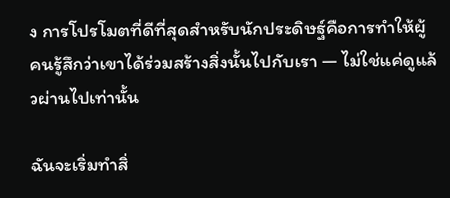ง การโปรโมตที่ดีที่สุดสำหรับนักประดิษฐ์คือการทำให้ผู้คนรู้สึกว่าเขาได้ร่วมสร้างสิ่งนั้นไปกับเรา — ไม่ใช่แค่ดูแล้วผ่านไปเท่านั้น

ฉันจะเริ่มทำสิ่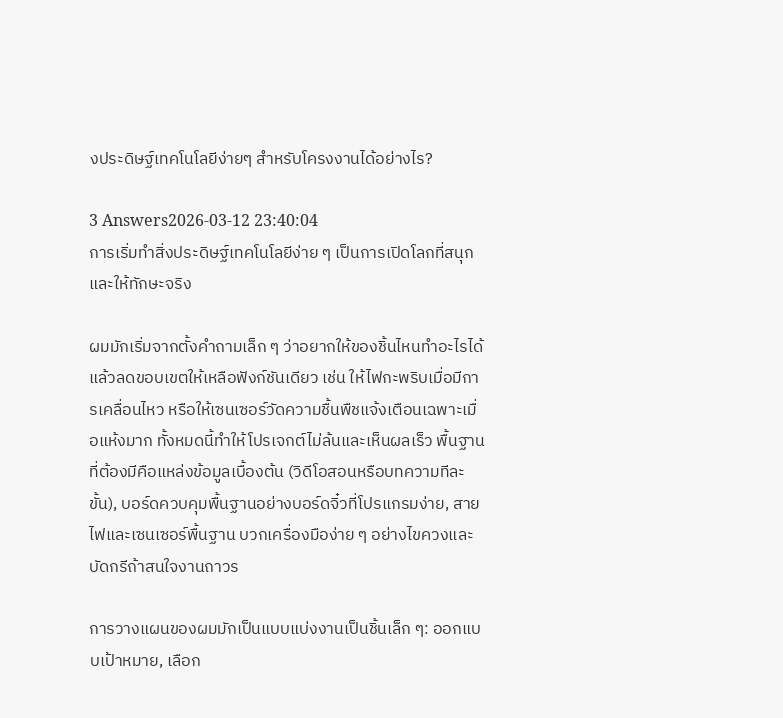งประดิษฐ์เทคโนโลยีง่ายๆ สำหรับโครงงานได้อย่างไร?

3 Answers2026-03-12 23:40:04
การเริ่มทำสิ่งประดิษฐ์เทคโนโลยีง่าย ๆ เป็นการเปิดโลกที่สนุกและให้ทักษะจริง

ผมมักเริ่มจากตั้งคำถามเล็ก ๆ ว่าอยากให้ของชิ้นไหนทำอะไรได้ แล้วลดขอบเขตให้เหลือฟังก์ชันเดียว เช่น ให้ไฟกะพริบเมื่อมีการเคลื่อนไหว หรือให้เซนเซอร์วัดความชื้นพืชแจ้งเตือนเฉพาะเมื่อแห้งมาก ทั้งหมดนี้ทำให้โปรเจกต์ไม่ล้นและเห็นผลเร็ว พื้นฐานที่ต้องมีคือแหล่งข้อมูลเบื้องต้น (วิดีโอสอนหรือบทความทีละขั้น), บอร์ดควบคุมพื้นฐานอย่างบอร์ดจิ๋วที่โปรแกรมง่าย, สายไฟและเซนเซอร์พื้นฐาน บวกเครื่องมือง่าย ๆ อย่างไขควงและบัดกรีถ้าสนใจงานถาวร

การวางแผนของผมมักเป็นแบบแบ่งงานเป็นชิ้นเล็ก ๆ: ออกแบบเป้าหมาย, เลือก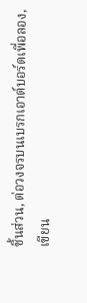ชิ้นส่วน, ต่อวงจรบนเบรกเอาต์บอร์ดเพื่อลอง, เขียน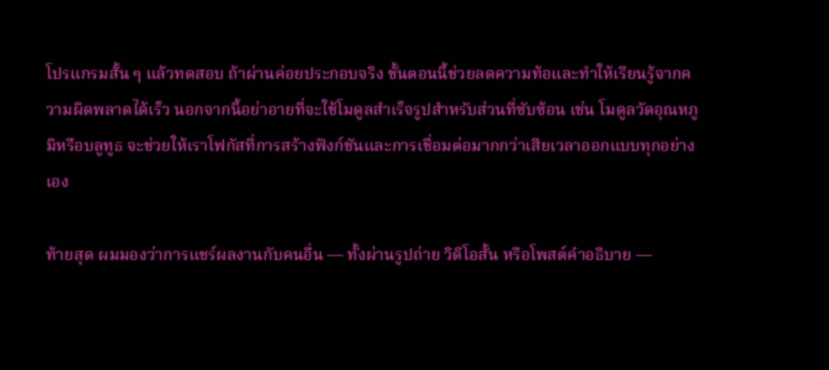โปรแกรมสั้น ๆ แล้วทดสอบ ถ้าผ่านค่อยประกอบจริง ขั้นตอนนี้ช่วยลดความท้อและทำให้เรียนรู้จากความผิดพลาดได้เร็ว นอกจากนี้อย่าอายที่จะใช้โมดูลสำเร็จรูปสำหรับส่วนที่ซับซ้อน เช่น โมดูลวัดอุณหภูมิหรือบลูทูธ จะช่วยให้เราโฟกัสที่การสร้างฟังก์ชันและการเชื่อมต่อมากกว่าเสียเวลาออกแบบทุกอย่างเอง

ท้ายสุด ผมมองว่าการแชร์ผลงานกับคนอื่น — ทั้งผ่านรูปถ่าย วิดีโอสั้น หรือโพสต์คำอธิบาย —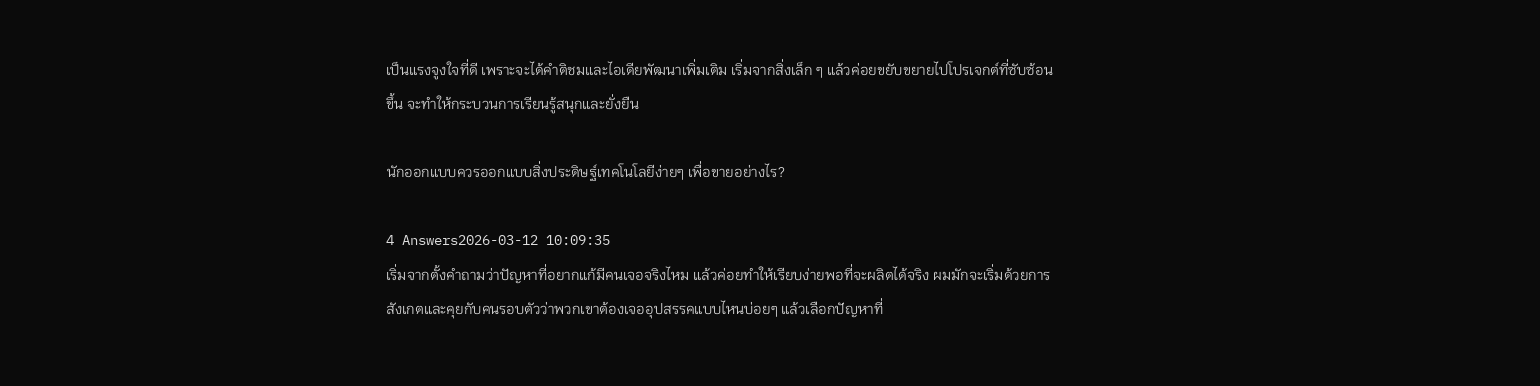เป็นแรงจูงใจที่ดี เพราะจะได้คำติชมและไอเดียพัฒนาเพิ่มเติม เริ่มจากสิ่งเล็ก ๆ แล้วค่อยขยับขยายไปโปรเจกต์ที่ซับซ้อนขึ้น จะทำให้กระบวนการเรียนรู้สนุกและยั่งยืน

นักออกแบบควรออกแบบสิ่งประดิษฐ์เทคโนโลยีง่ายๆ เพื่อขายอย่างไร?

4 Answers2026-03-12 10:09:35
เริ่มจากตั้งคำถามว่าปัญหาที่อยากแก้มีคนเจอจริงไหม แล้วค่อยทำให้เรียบง่ายพอที่จะผลิตได้จริง ผมมักจะเริ่มด้วยการสังเกตและคุยกับคนรอบตัวว่าพวกเขาต้องเจออุปสรรคแบบไหนบ่อยๆ แล้วเลือกปัญหาที่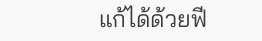แก้ได้ด้วยฟี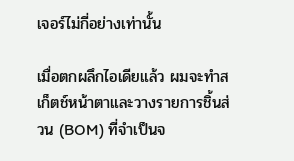เจอร์ไม่กี่อย่างเท่านั้น

เมื่อตกผลึกไอเดียแล้ว ผมจะทำสเก็ตช์หน้าตาและวางรายการชิ้นส่วน (BOM) ที่จำเป็นจ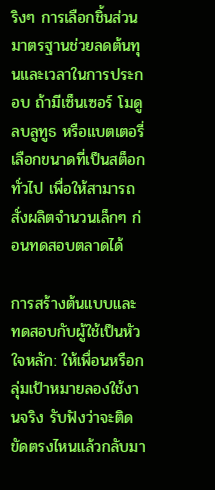ริงๆ การเลือกชิ้นส่วนมาตรฐานช่วยลดต้นทุนและเวลาในการประกอบ ถ้ามีเซ็นเซอร์ โมดูลบลูทูธ หรือแบตเตอรี่ เลือกขนาดที่เป็นสต็อกทั่วไป เพื่อให้สามารถสั่งผลิตจำนวนเล็กๆ ก่อนทดสอบตลาดได้

การสร้างต้นแบบและทดสอบกับผู้ใช้เป็นหัวใจหลัก: ให้เพื่อนหรือกลุ่มเป้าหมายลองใช้งานจริง รับฟังว่าจะติดขัดตรงไหนแล้วกลับมา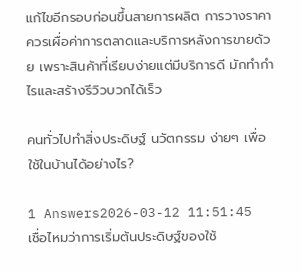แก้ไขอีกรอบก่อนขึ้นสายการผลิต การวางราคาควรเผื่อค่าการตลาดและบริการหลังการขายด้วย เพราะสินค้าที่เรียบง่ายแต่มีบริการดี มักทำกำไรและสร้างรีวิวบวกได้เร็ว

คนทั่วไปทำสิ่งประดิษฐ์ นวัตกรรม ง่ายๆ เพื่อใช้ในบ้านได้อย่างไร?

1 Answers2026-03-12 11:51:45
เชื่อไหมว่าการเริ่มต้นประดิษฐ์ของใช้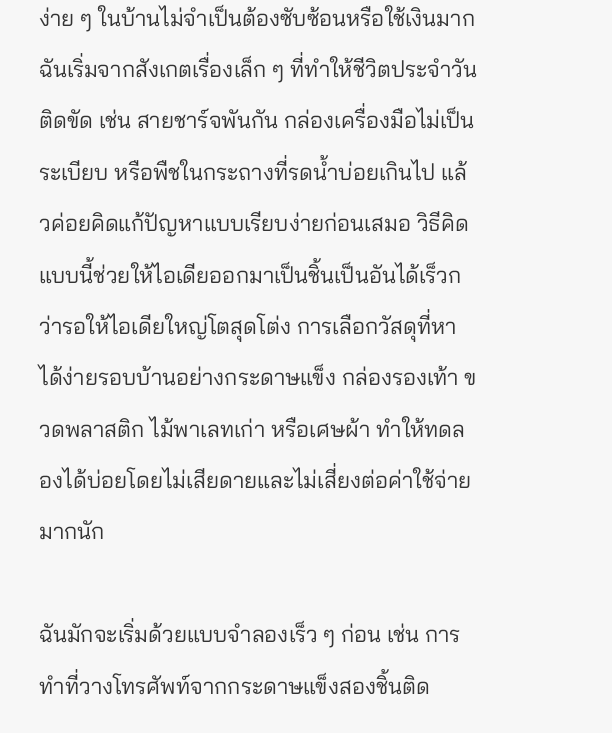ง่าย ๆ ในบ้านไม่จำเป็นต้องซับซ้อนหรือใช้เงินมาก ฉันเริ่มจากสังเกตเรื่องเล็ก ๆ ที่ทำให้ชีวิตประจำวันติดขัด เช่น สายชาร์จพันกัน กล่องเครื่องมือไม่เป็นระเบียบ หรือพืชในกระถางที่รดน้ำบ่อยเกินไป แล้วค่อยคิดแก้ปัญหาแบบเรียบง่ายก่อนเสมอ วิธีคิดแบบนี้ช่วยให้ไอเดียออกมาเป็นชิ้นเป็นอันได้เร็วกว่ารอให้ไอเดียใหญ่โตสุดโต่ง การเลือกวัสดุที่หาได้ง่ายรอบบ้านอย่างกระดาษแข็ง กล่องรองเท้า ขวดพลาสติก ไม้พาเลทเก่า หรือเศษผ้า ทำให้ทดลองได้บ่อยโดยไม่เสียดายและไม่เสี่ยงต่อค่าใช้จ่ายมากนัก

ฉันมักจะเริ่มด้วยแบบจำลองเร็ว ๆ ก่อน เช่น การทำที่วางโทรศัพท์จากกระดาษแข็งสองชิ้นติด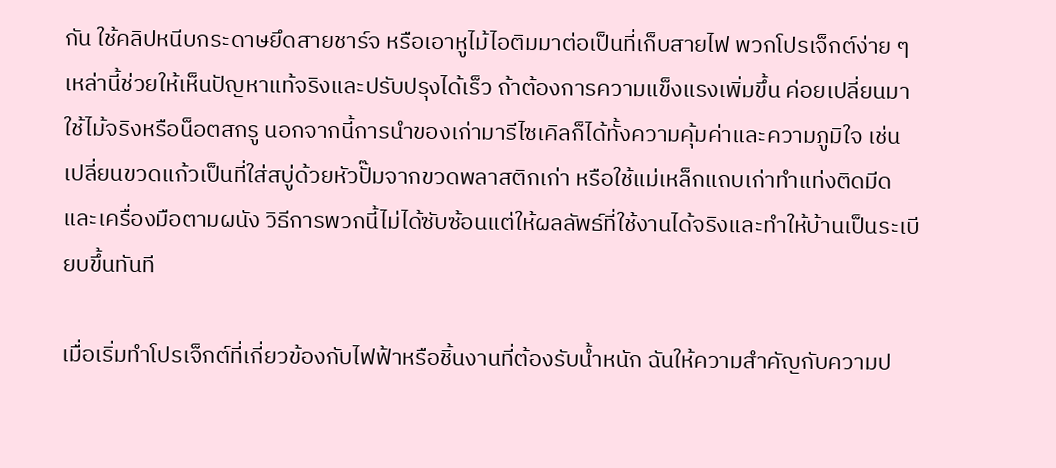กัน ใช้คลิปหนีบกระดาษยึดสายชาร์จ หรือเอาหูไม้ไอติมมาต่อเป็นที่เก็บสายไฟ พวกโปรเจ็กต์ง่าย ๆ เหล่านี้ช่วยให้เห็นปัญหาแท้จริงและปรับปรุงได้เร็ว ถ้าต้องการความแข็งแรงเพิ่มขึ้น ค่อยเปลี่ยนมาใช้ไม้จริงหรือน็อตสกรู นอกจากนี้การนำของเก่ามารีไซเคิลก็ได้ทั้งความคุ้มค่าและความภูมิใจ เช่น เปลี่ยนขวดแก้วเป็นที่ใส่สบู่ด้วยหัวปั๊มจากขวดพลาสติกเก่า หรือใช้แม่เหล็กแถบเก่าทำแท่งติดมีดและเครื่องมือตามผนัง วิธีการพวกนี้ไม่ได้ซับซ้อนแต่ให้ผลลัพธ์ที่ใช้งานได้จริงและทำให้บ้านเป็นระเบียบขึ้นทันที

เมื่อเริ่มทำโปรเจ็กต์ที่เกี่ยวข้องกับไฟฟ้าหรือชิ้นงานที่ต้องรับน้ำหนัก ฉันให้ความสำคัญกับความป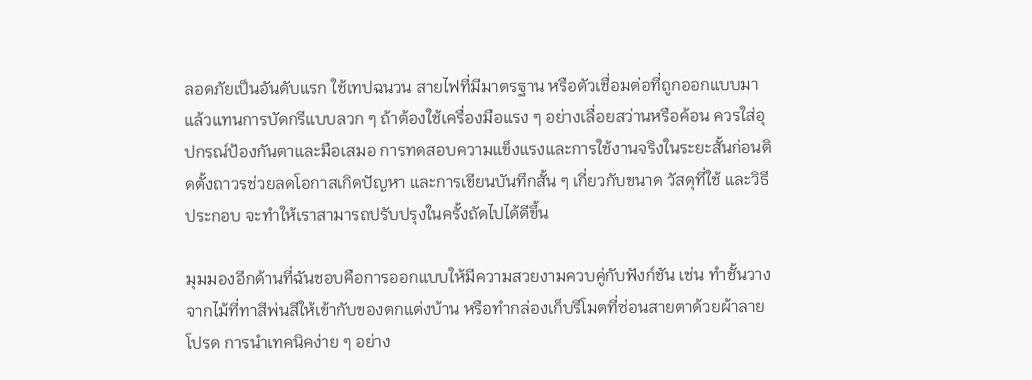ลอดภัยเป็นอันดับแรก ใช้เทปฉนวน สายไฟที่มีมาตรฐาน หรือตัวเชื่อมต่อที่ถูกออกแบบมาแล้วแทนการบัดกรีแบบลวก ๆ ถ้าต้องใช้เครื่องมือแรง ๆ อย่างเลื่อยสว่านหรือค้อน ควรใส่อุปกรณ์ป้องกันตาและมือเสมอ การทดสอบความแข็งแรงและการใช้งานจริงในระยะสั้นก่อนติดตั้งถาวรช่วยลดโอกาสเกิดปัญหา และการเขียนบันทึกสั้น ๆ เกี่ยวกับขนาด วัสดุที่ใช้ และวิธีประกอบ จะทำให้เราสามารถปรับปรุงในครั้งถัดไปได้ดีขึ้น

มุมมองอีกด้านที่ฉันชอบคือการออกแบบให้มีความสวยงามควบคู่กับฟังก์ชัน เช่น ทำชั้นวางจากไม้ที่ทาสีพ่นสีให้เข้ากับของตกแต่งบ้าน หรือทำกล่องเก็บรีโมตที่ซ่อนสายตาด้วยผ้าลายโปรด การนำเทคนิคง่าย ๆ อย่าง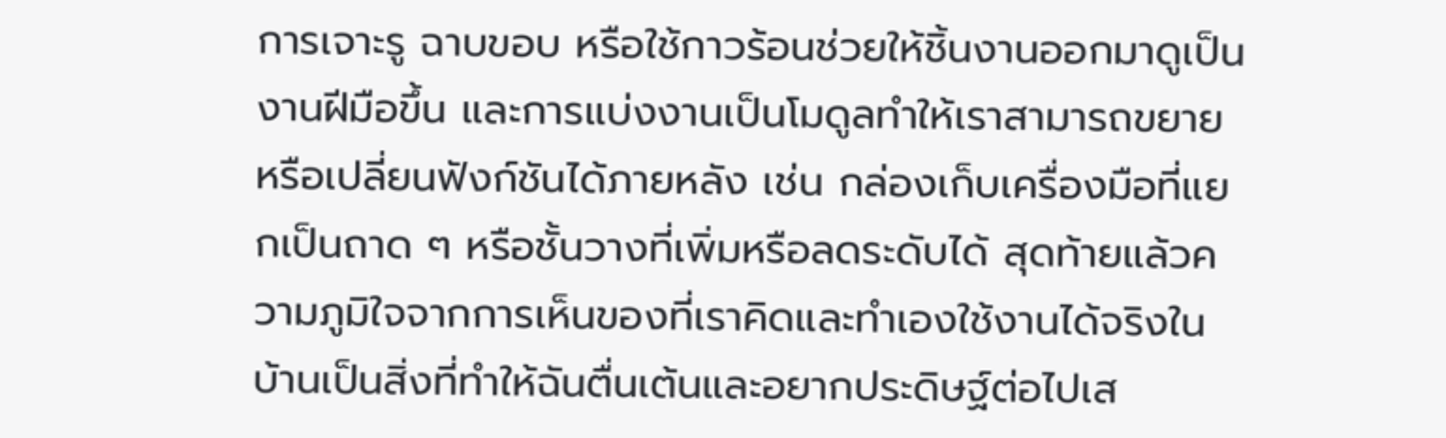การเจาะรู ฉาบขอบ หรือใช้กาวร้อนช่วยให้ชิ้นงานออกมาดูเป็นงานฝีมือขึ้น และการแบ่งงานเป็นโมดูลทำให้เราสามารถขยายหรือเปลี่ยนฟังก์ชันได้ภายหลัง เช่น กล่องเก็บเครื่องมือที่แยกเป็นถาด ๆ หรือชั้นวางที่เพิ่มหรือลดระดับได้ สุดท้ายแล้วความภูมิใจจากการเห็นของที่เราคิดและทำเองใช้งานได้จริงในบ้านเป็นสิ่งที่ทำให้ฉันตื่นเต้นและอยากประดิษฐ์ต่อไปเส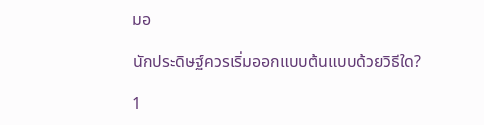มอ

นักประดิษฐ์ควรเริ่มออกแบบต้นแบบด้วยวิธีใด?

1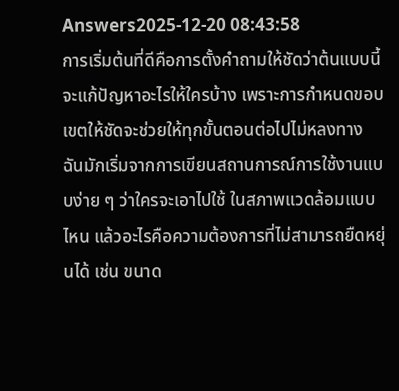Answers2025-12-20 08:43:58
การเริ่มต้นที่ดีคือการตั้งคำถามให้ชัดว่าต้นแบบนี้จะแก้ปัญหาอะไรให้ใครบ้าง เพราะการกำหนดขอบเขตให้ชัดจะช่วยให้ทุกขั้นตอนต่อไปไม่หลงทาง ฉันมักเริ่มจากการเขียนสถานการณ์การใช้งานแบบง่าย ๆ ว่าใครจะเอาไปใช้ ในสภาพแวดล้อมแบบไหน แล้วอะไรคือความต้องการที่ไม่สามารถยืดหยุ่นได้ เช่น ขนาด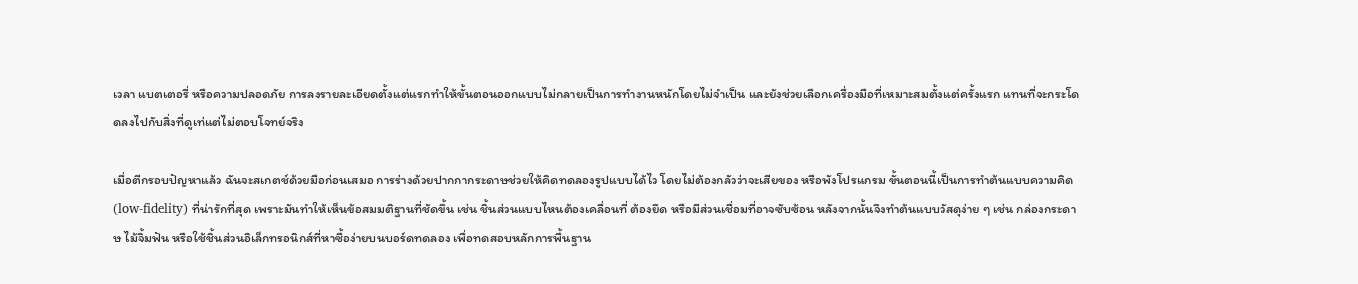เวลา แบตเตอรี่ หรือความปลอดภัย การลงรายละเอียดตั้งแต่แรกทำให้ขั้นตอนออกแบบไม่กลายเป็นการทำงานหนักโดยไม่จำเป็น และยังช่วยเลือกเครื่องมือที่เหมาะสมตั้งแต่ครั้งแรก แทนที่จะกระโดดลงไปกับสิ่งที่ดูเท่แต่ไม่ตอบโจทย์จริง

เมื่อตีกรอบปัญหาแล้ว ฉันจะสเกตช์ด้วยมือก่อนเสมอ การร่างด้วยปากกากระดาษช่วยให้คิดทดลองรูปแบบได้ไว โดยไม่ต้องกลัวว่าจะเสียของ หรือพังโปรแกรม ขั้นตอนนี้เป็นการทำต้นแบบความคิด (low-fidelity) ที่น่ารักที่สุด เพราะมันทำให้เห็นข้อสมมติฐานที่ชัดขึ้น เช่น ชิ้นส่วนแบบไหนต้องเคลื่อนที่ ต้องยึด หรือมีส่วนเชื่อมที่อาจซับซ้อน หลังจากนั้นจึงทำต้นแบบวัสดุง่าย ๆ เช่น กล่องกระดาษ ไม้จิ้มฟัน หรือใช้ชิ้นส่วนอิเล็กทรอนิกส์ที่หาซื้อง่ายบนบอร์ดทดลอง เพื่อทดสอบหลักการพื้นฐาน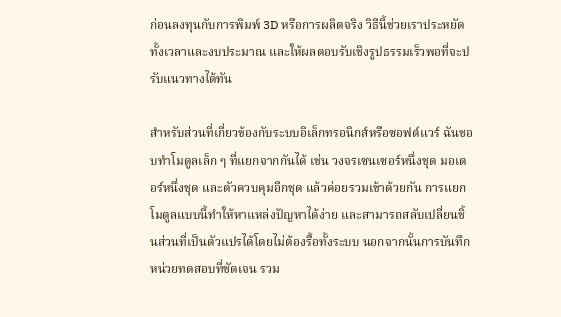ก่อนลงทุนกับการพิมพ์ 3D หรือการผลิตจริง วิธีนี้ช่วยเราประหยัดทั้งเวลาและงบประมาณ และให้ผลตอบรับเชิงรูปธรรมเร็วพอที่จะปรับแนวทางได้ทัน

สำหรับส่วนที่เกี่ยวข้องกับระบบอิเล็กทรอนิกส์หรือซอฟต์แวร์ ฉันชอบทำโมดูลเล็ก ๆ ที่แยกจากกันได้ เช่น วงจรเซนเซอร์หนึ่งชุด มอเตอร์หนึ่งชุด และตัวควบคุมอีกชุด แล้วค่อยรวมเข้าด้วยกัน การแยกโมดูลแบบนี้ทำให้หาแหล่งปัญหาได้ง่าย และสามารถสลับเปลี่ยนชิ้นส่วนที่เป็นตัวแปรได้โดยไม่ต้องรื้อทั้งระบบ นอกจากนั้นการบันทึกหน่วยทดสอบที่ชัดเจน รวม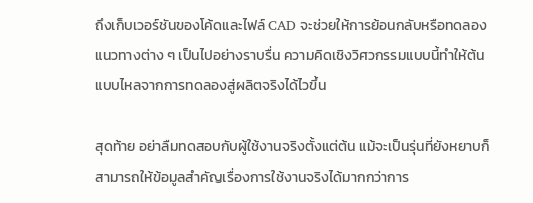ถึงเก็บเวอร์ชันของโค้ดและไฟล์ CAD จะช่วยให้การย้อนกลับหรือทดลองแนวทางต่าง ๆ เป็นไปอย่างราบรื่น ความคิดเชิงวิศวกรรมแบบนี้ทำให้ต้นแบบไหลจากการทดลองสู่ผลิตจริงได้ไวขึ้น

สุดท้าย อย่าลืมทดสอบกับผู้ใช้งานจริงตั้งแต่ต้น แม้จะเป็นรุ่นที่ยังหยาบก็สามารถให้ข้อมูลสำคัญเรื่องการใช้งานจริงได้มากกว่าการ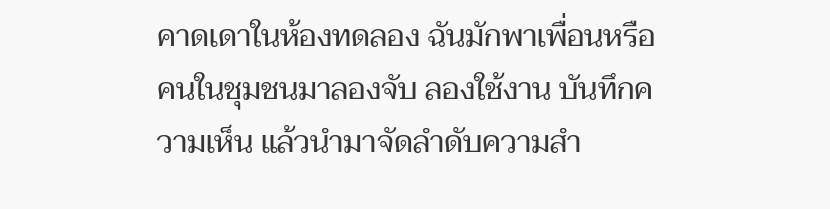คาดเดาในห้องทดลอง ฉันมักพาเพื่อนหรือคนในชุมชนมาลองจับ ลองใช้งาน บันทึกความเห็น แล้วนำมาจัดลำดับความสำ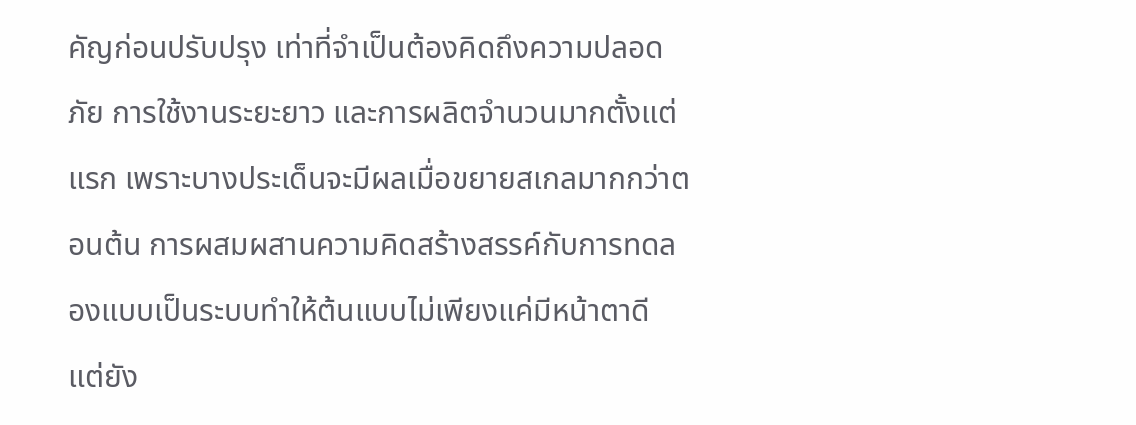คัญก่อนปรับปรุง เท่าที่จำเป็นต้องคิดถึงความปลอดภัย การใช้งานระยะยาว และการผลิตจำนวนมากตั้งแต่แรก เพราะบางประเด็นจะมีผลเมื่อขยายสเกลมากกว่าตอนต้น การผสมผสานความคิดสร้างสรรค์กับการทดลองแบบเป็นระบบทำให้ต้นแบบไม่เพียงแค่มีหน้าตาดี แต่ยัง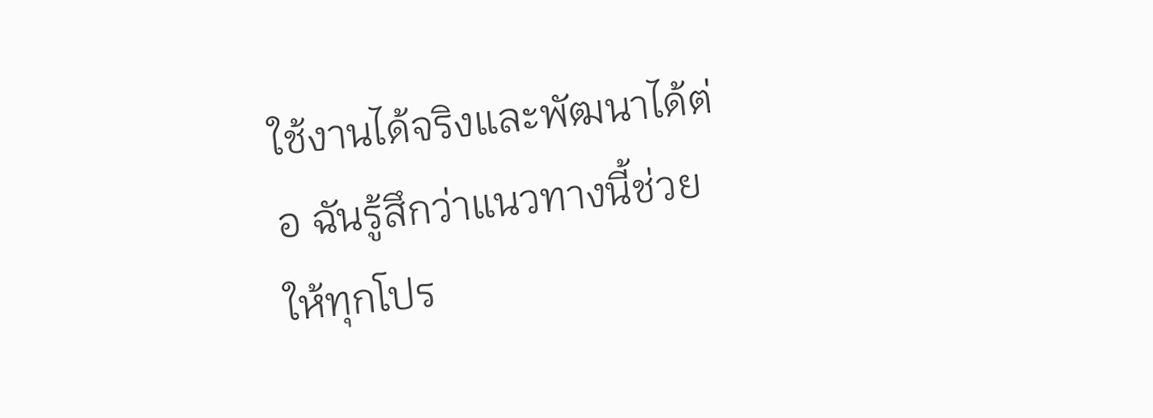ใช้งานได้จริงและพัฒนาได้ต่อ ฉันรู้สึกว่าแนวทางนี้ช่วยให้ทุกโปร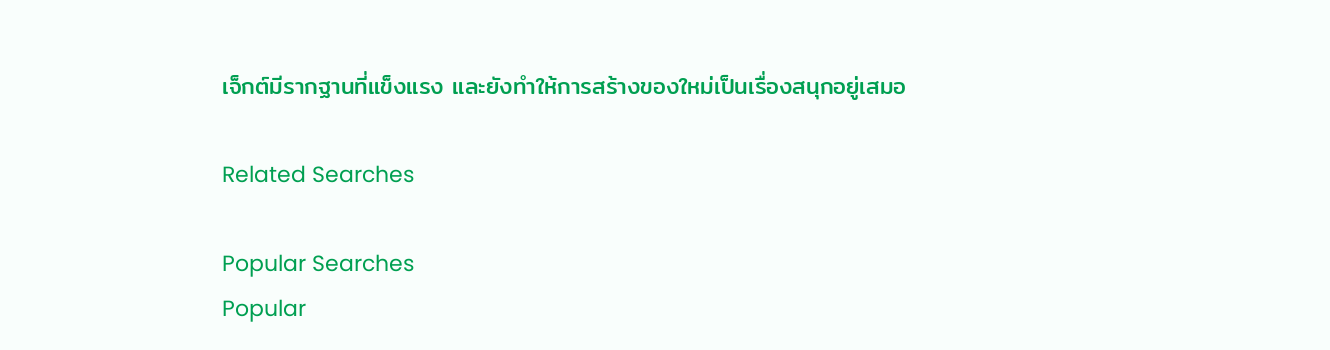เจ็กต์มีรากฐานที่แข็งแรง และยังทำให้การสร้างของใหม่เป็นเรื่องสนุกอยู่เสมอ

Related Searches

Popular Searches
Popular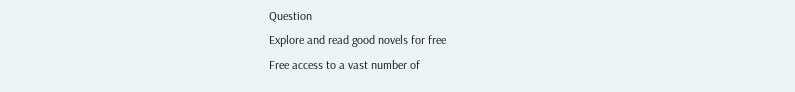Question
Explore and read good novels for free
Free access to a vast number of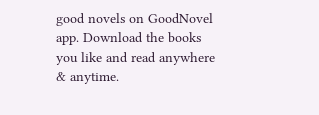good novels on GoodNovel app. Download the books you like and read anywhere & anytime.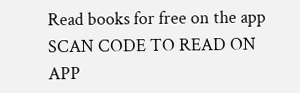Read books for free on the app
SCAN CODE TO READ ON APP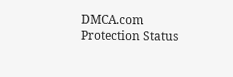DMCA.com Protection Status